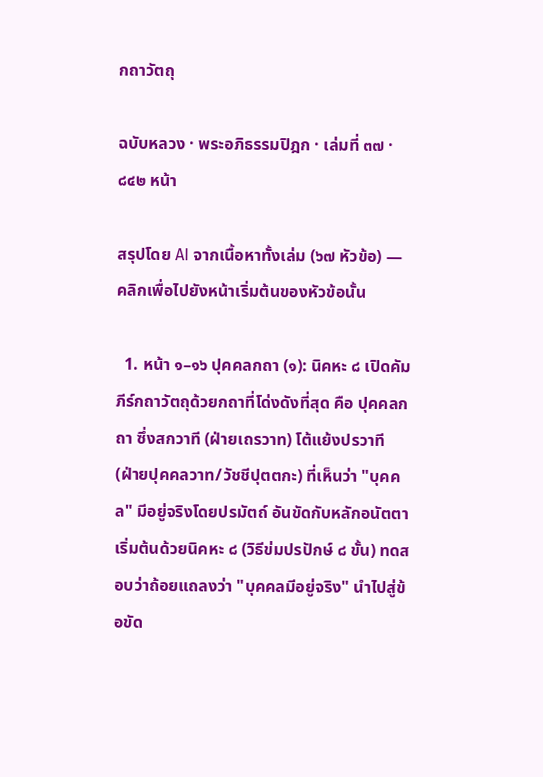กถาวัตถุ

ฉบับหลวง · พระอภิธรรมปิฎก · เล่มที่ ๓๗ · ๘๔๒ หน้า

สรุปโดย AI จากเนื้อหาทั้งเล่ม (๖๗ หัวข้อ) — คลิกเพื่อไปยังหน้าเริ่มต้นของหัวข้อนั้น

  1. หน้า ๑–๑๖ ปุคคลกถา (๑): นิคหะ ๘ เปิดคัมภีร์กถาวัตถุด้วยกถาที่โด่งดังที่สุด คือ ปุคคลกถา ซึ่งสกวาที (ฝ่ายเถรวาท) โต้แย้งปรวาที (ฝ่ายปุคคลวาท/วัชชีปุตตกะ) ที่เห็นว่า "บุคคล" มีอยู่จริงโดยปรมัตถ์ อันขัดกับหลักอนัตตา เริ่มต้นด้วยนิคหะ ๘ (วิธีข่มปรปักษ์ ๘ ขั้น) ทดสอบว่าถ้อยแถลงว่า "บุคคลมีอยู่จริง" นำไปสู่ข้อขัด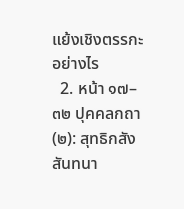แย้งเชิงตรรกะอย่างไร
  2. หน้า ๑๗–๓๒ ปุคคลกถา (๒): สุทธิกสังสันทนา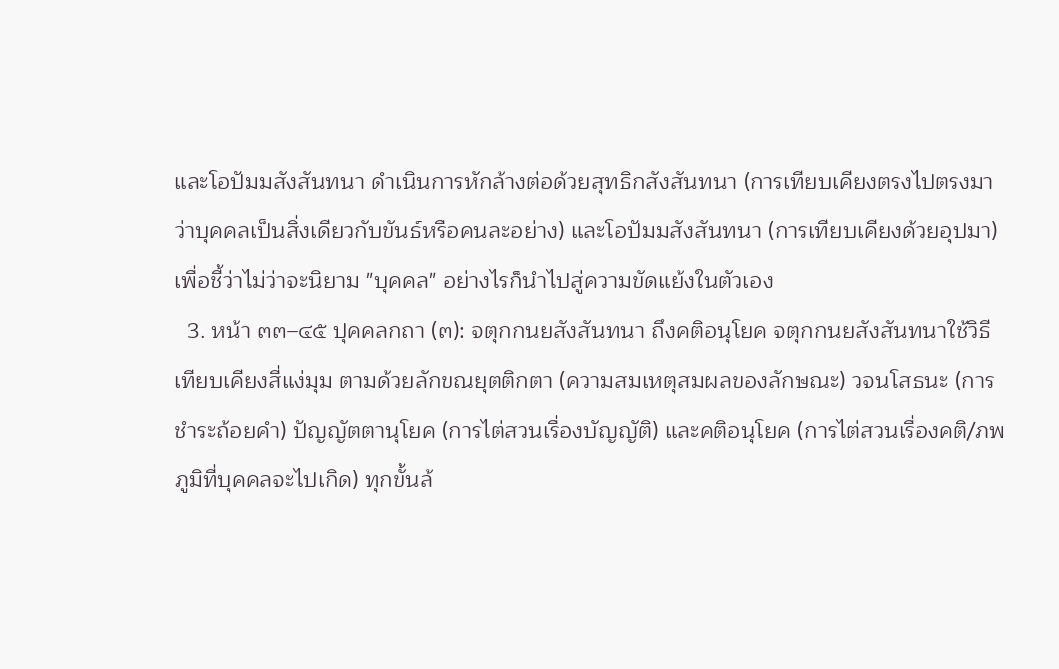และโอปัมมสังสันทนา ดำเนินการหักล้างต่อด้วยสุทธิกสังสันทนา (การเทียบเคียงตรงไปตรงมาว่าบุคคลเป็นสิ่งเดียวกับขันธ์หรือคนละอย่าง) และโอปัมมสังสันทนา (การเทียบเคียงด้วยอุปมา) เพื่อชี้ว่าไม่ว่าจะนิยาม "บุคคล" อย่างไรก็นำไปสู่ความขัดแย้งในตัวเอง
  3. หน้า ๓๓–๔๕ ปุคคลกถา (๓): จตุกกนยสังสันทนา ถึงคติอนุโยค จตุกกนยสังสันทนาใช้วิธีเทียบเคียงสี่แง่มุม ตามด้วยลักขณยุตติกตา (ความสมเหตุสมผลของลักษณะ) วจนโสธนะ (การชำระถ้อยคำ) ปัญญัตตานุโยค (การไต่สวนเรื่องบัญญัติ) และคติอนุโยค (การไต่สวนเรื่องคติ/ภพภูมิที่บุคคลจะไปเกิด) ทุกขั้นล้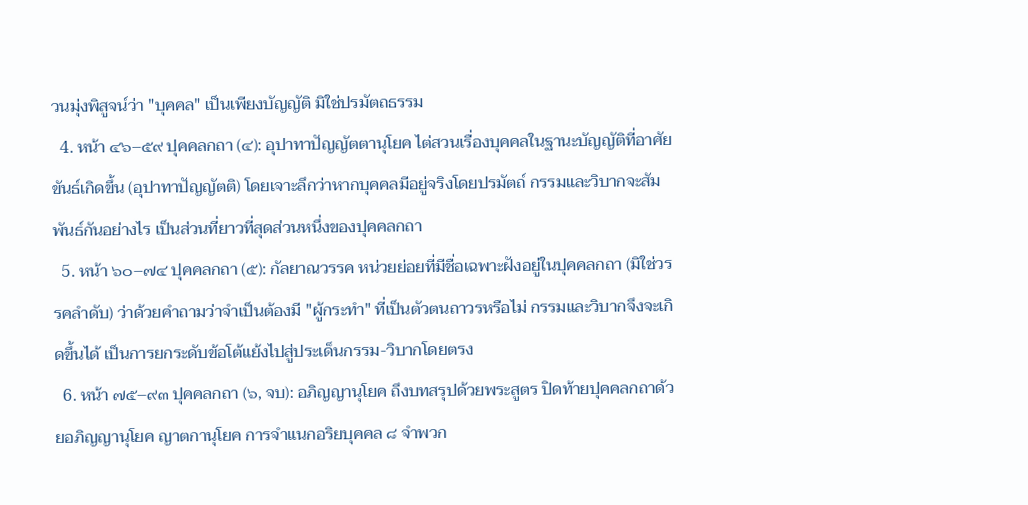วนมุ่งพิสูจน์ว่า "บุคคล" เป็นเพียงบัญญัติ มิใช่ปรมัตถธรรม
  4. หน้า ๔๖–๕๙ ปุคคลกถา (๔): อุปาทาปัญญัตตานุโยค ไต่สวนเรื่องบุคคลในฐานะบัญญัติที่อาศัยขันธ์เกิดขึ้น (อุปาทาปัญญัตติ) โดยเจาะลึกว่าหากบุคคลมีอยู่จริงโดยปรมัตถ์ กรรมและวิบากจะสัมพันธ์กันอย่างไร เป็นส่วนที่ยาวที่สุดส่วนหนึ่งของปุคคลกถา
  5. หน้า ๖๐–๗๔ ปุคคลกถา (๕): กัลยาณวรรค หน่วยย่อยที่มีชื่อเฉพาะฝังอยู่ในปุคคลกถา (มิใช่วรรคลำดับ) ว่าด้วยคำถามว่าจำเป็นต้องมี "ผู้กระทำ" ที่เป็นตัวตนถาวรหรือไม่ กรรมและวิบากจึงจะเกิดขึ้นได้ เป็นการยกระดับข้อโต้แย้งไปสู่ประเด็นกรรม-วิบากโดยตรง
  6. หน้า ๗๕–๙๓ ปุคคลกถา (๖, จบ): อภิญญานุโยค ถึงบทสรุปด้วยพระสูตร ปิดท้ายปุคคลกถาด้วยอภิญญานุโยค ญาตกานุโยค การจำแนกอริยบุคคล ๘ จำพวก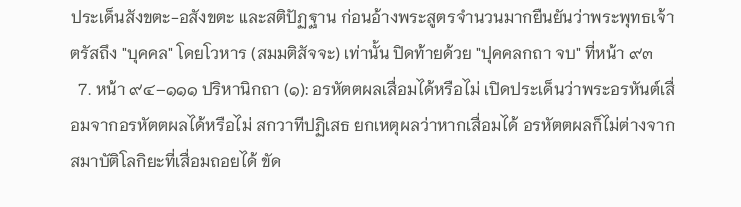ประเด็นสังขตะ-อสังขตะ และสติปัฏฐาน ก่อนอ้างพระสูตรจำนวนมากยืนยันว่าพระพุทธเจ้าตรัสถึง "บุคคล" โดยโวหาร (สมมติสัจจะ) เท่านั้น ปิดท้ายด้วย "ปุคคลกถา จบ" ที่หน้า ๙๓
  7. หน้า ๙๔–๑๑๑ ปริหานิกถา (๑): อรหัตตผลเสื่อมได้หรือไม่ เปิดประเด็นว่าพระอรหันต์เสื่อมจากอรหัตตผลได้หรือไม่ สกวาทีปฏิเสธ ยกเหตุผลว่าหากเสื่อมได้ อรหัตตผลก็ไม่ต่างจากสมาบัติโลกิยะที่เสื่อมถอยได้ ขัด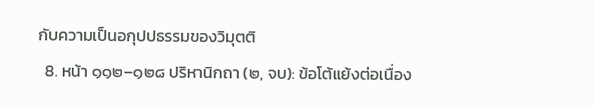กับความเป็นอกุปปธรรมของวิมุตติ
  8. หน้า ๑๑๒–๑๒๘ ปริหานิกถา (๒, จบ): ข้อโต้แย้งต่อเนื่อง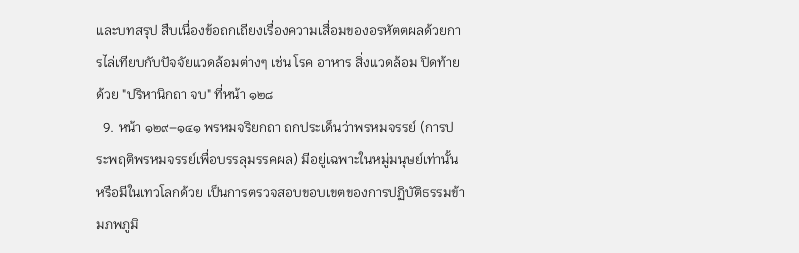และบทสรุป สืบเนื่องข้อถกเถียงเรื่องความเสื่อมของอรหัตตผลด้วยการไล่เทียบกับปัจจัยแวดล้อมต่างๆ เช่น โรค อาหาร สิ่งแวดล้อม ปิดท้ายด้วย "ปริหานิกถา จบ" ที่หน้า ๑๒๘
  9. หน้า ๑๒๙–๑๔๑ พรหมจริยกถา ถกประเด็นว่าพรหมจรรย์ (การประพฤติพรหมจรรย์เพื่อบรรลุมรรคผล) มีอยู่เฉพาะในหมู่มนุษย์เท่านั้นหรือมีในเทวโลกด้วย เป็นการตรวจสอบขอบเขตของการปฏิบัติธรรมข้ามภพภูมิ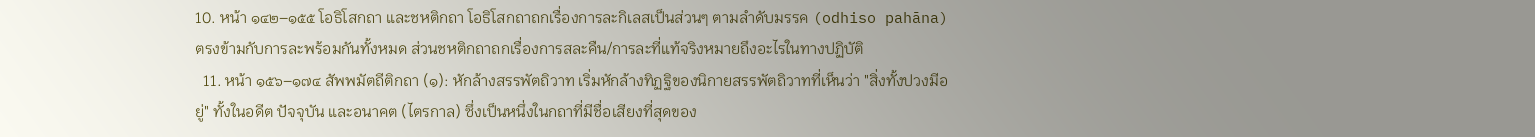10. หน้า ๑๔๒–๑๕๕ โอธิโสกถา และชหติกถา โอธิโสกถาถกเรื่องการละกิเลสเป็นส่วนๆ ตามลำดับมรรค (odhiso pahāna) ตรงข้ามกับการละพร้อมกันทั้งหมด ส่วนชหติกถาถกเรื่องการสละคืน/การละที่แท้จริงหมายถึงอะไรในทางปฏิบัติ
  11. หน้า ๑๕๖–๑๗๔ สัพพมัตถีติกถา (๑): หักล้างสรรพัตถิวาท เริ่มหักล้างทิฏฐิของนิกายสรรพัตถิวาทที่เห็นว่า "สิ่งทั้งปวงมีอยู่" ทั้งในอดีต ปัจจุบัน และอนาคต (ไตรกาล) ซึ่งเป็นหนึ่งในกถาที่มีชื่อเสียงที่สุดของ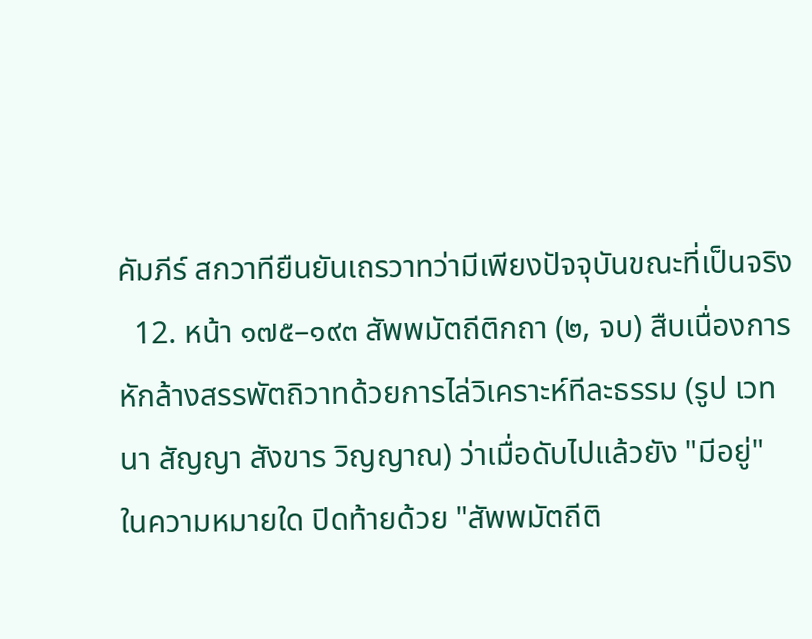คัมภีร์ สกวาทียืนยันเถรวาทว่ามีเพียงปัจจุบันขณะที่เป็นจริง
  12. หน้า ๑๗๕–๑๙๓ สัพพมัตถีติกถา (๒, จบ) สืบเนื่องการหักล้างสรรพัตถิวาทด้วยการไล่วิเคราะห์ทีละธรรม (รูป เวทนา สัญญา สังขาร วิญญาณ) ว่าเมื่อดับไปแล้วยัง "มีอยู่" ในความหมายใด ปิดท้ายด้วย "สัพพมัตถีติ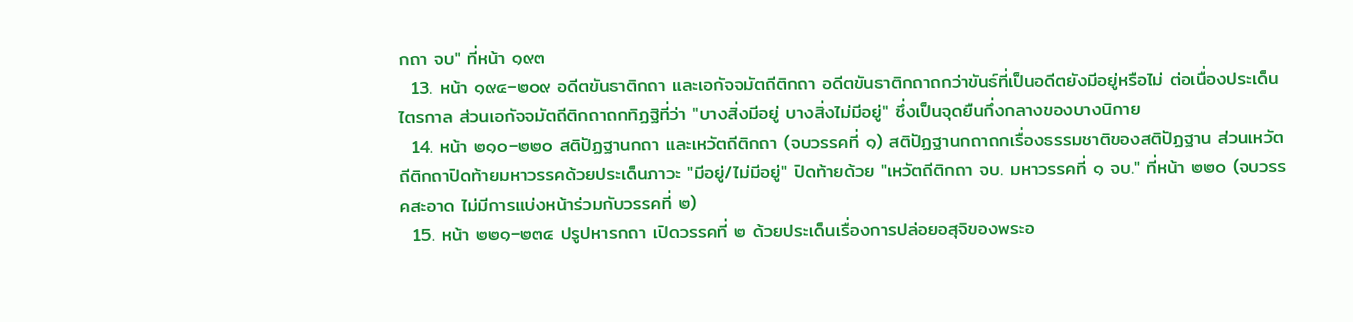กถา จบ" ที่หน้า ๑๙๓
  13. หน้า ๑๙๔–๒๐๙ อดีตขันธาติกถา และเอกัจจมัตถีติกถา อดีตขันธาติกถาถกว่าขันธ์ที่เป็นอดีตยังมีอยู่หรือไม่ ต่อเนื่องประเด็นไตรกาล ส่วนเอกัจจมัตถีติกถาถกทิฏฐิที่ว่า "บางสิ่งมีอยู่ บางสิ่งไม่มีอยู่" ซึ่งเป็นจุดยืนกึ่งกลางของบางนิกาย
  14. หน้า ๒๑๐–๒๒๐ สติปัฏฐานกถา และเหวัตถีติกถา (จบวรรคที่ ๑) สติปัฏฐานกถาถกเรื่องธรรมชาติของสติปัฏฐาน ส่วนเหวัตถีติกถาปิดท้ายมหาวรรคด้วยประเด็นภาวะ "มีอยู่/ไม่มีอยู่" ปิดท้ายด้วย "เหวัตถีติกถา จบ. มหาวรรคที่ ๑ จบ." ที่หน้า ๒๒๐ (จบวรรคสะอาด ไม่มีการแบ่งหน้าร่วมกับวรรคที่ ๒)
  15. หน้า ๒๒๑–๒๓๔ ปรูปหารกถา เปิดวรรคที่ ๒ ด้วยประเด็นเรื่องการปล่อยอสุจิของพระอ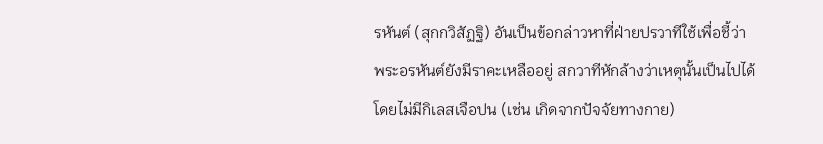รหันต์ (สุกกวิสัฏฐิ) อันเป็นข้อกล่าวหาที่ฝ่ายปรวาทีใช้เพื่อชี้ว่าพระอรหันต์ยังมีราคะเหลืออยู่ สกวาทีหักล้างว่าเหตุนั้นเป็นไปได้โดยไม่มีกิเลสเจือปน (เช่น เกิดจากปัจจัยทางกาย)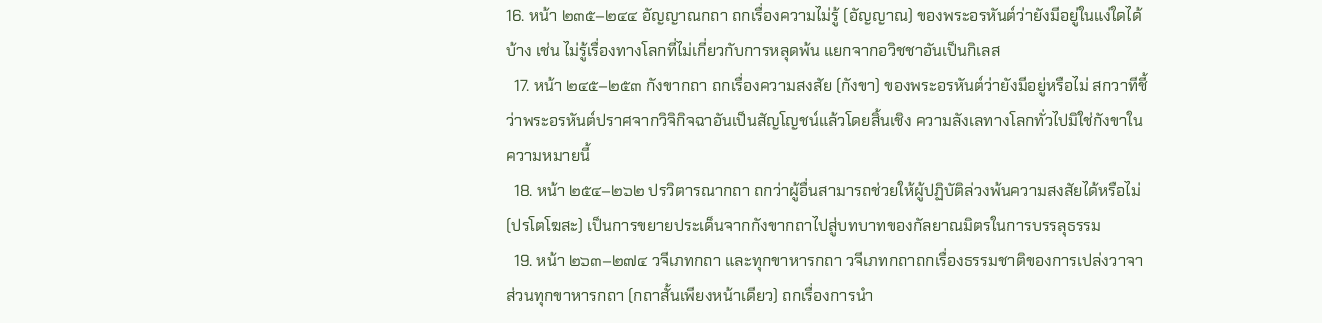16. หน้า ๒๓๕–๒๔๔ อัญญาณกถา ถกเรื่องความไม่รู้ (อัญญาณ) ของพระอรหันต์ว่ายังมีอยู่ในแง่ใดได้บ้าง เช่น ไม่รู้เรื่องทางโลกที่ไม่เกี่ยวกับการหลุดพ้น แยกจากอวิชชาอันเป็นกิเลส
  17. หน้า ๒๔๕–๒๕๓ กังขากถา ถกเรื่องความสงสัย (กังขา) ของพระอรหันต์ว่ายังมีอยู่หรือไม่ สกวาทีชี้ว่าพระอรหันต์ปราศจากวิจิกิจฉาอันเป็นสัญโญชน์แล้วโดยสิ้นเชิง ความลังเลทางโลกทั่วไปมิใช่กังขาในความหมายนี้
  18. หน้า ๒๕๔–๒๖๒ ปรวิตารณากถา ถกว่าผู้อื่นสามารถช่วยให้ผู้ปฏิบัติล่วงพ้นความสงสัยได้หรือไม่ (ปรโตโฆสะ) เป็นการขยายประเด็นจากกังขากถาไปสู่บทบาทของกัลยาณมิตรในการบรรลุธรรม
  19. หน้า ๒๖๓–๒๗๔ วจีเภทกถา และทุกขาหารกถา วจีเภทกถาถกเรื่องธรรมชาติของการเปล่งวาจา ส่วนทุกขาหารกถา (กถาสั้นเพียงหน้าเดียว) ถกเรื่องการนำ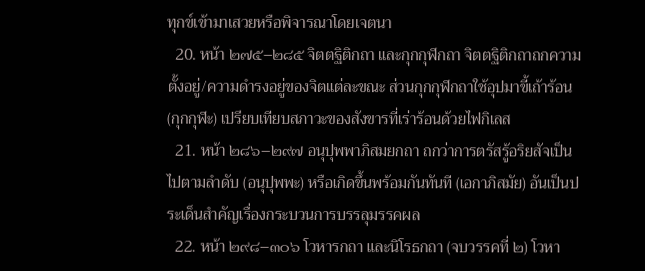ทุกข์เข้ามาเสวยหรือพิจารณาโดยเจตนา
  20. หน้า ๒๗๕–๒๘๕ จิตตฐิติกถา และกุกกุฬกถา จิตตฐิติกถาถกความตั้งอยู่/ความดำรงอยู่ของจิตแต่ละขณะ ส่วนกุกกุฬกถาใช้อุปมาขี้เถ้าร้อน (กุกกุฬะ) เปรียบเทียบสภาวะของสังขารที่เร่าร้อนด้วยไฟกิเลส
  21. หน้า ๒๘๖–๒๙๗ อนุปุพพาภิสมยกถา ถกว่าการตรัสรู้อริยสัจเป็นไปตามลำดับ (อนุปุพพะ) หรือเกิดขึ้นพร้อมกันทันที (เอกาภิสมัย) อันเป็นประเด็นสำคัญเรื่องกระบวนการบรรลุมรรคผล
  22. หน้า ๒๙๘–๓๐๖ โวหารกถา และนิโรธกถา (จบวรรคที่ ๒) โวหา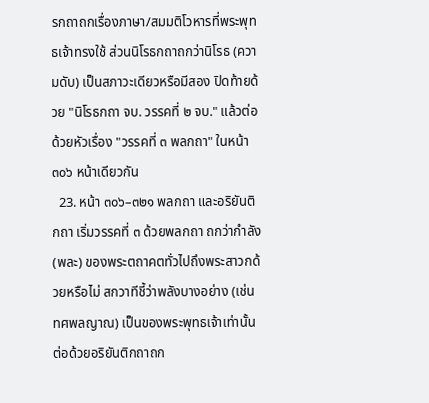รกถาถกเรื่องภาษา/สมมติโวหารที่พระพุทธเจ้าทรงใช้ ส่วนนิโรธกถาถกว่านิโรธ (ความดับ) เป็นสภาวะเดียวหรือมีสอง ปิดท้ายด้วย "นิโรธกถา จบ. วรรคที่ ๒ จบ." แล้วต่อด้วยหัวเรื่อง "วรรคที่ ๓ พลกถา" ในหน้า ๓๐๖ หน้าเดียวกัน
  23. หน้า ๓๐๖–๓๒๑ พลกถา และอริยันติกถา เริ่มวรรคที่ ๓ ด้วยพลกถา ถกว่ากำลัง (พละ) ของพระตถาคตทั่วไปถึงพระสาวกด้วยหรือไม่ สกวาทีชี้ว่าพลังบางอย่าง (เช่น ทศพลญาณ) เป็นของพระพุทธเจ้าเท่านั้น ต่อด้วยอริยันติกถาถก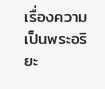เรื่องความเป็นพระอริยะ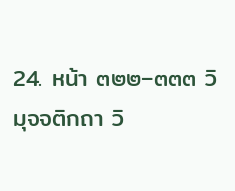24. หน้า ๓๒๒–๓๓๓ วิมุจจติกถา วิ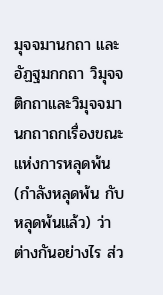มุจจมานกถา และอัฏฐมกกถา วิมุจจติกถาและวิมุจจมานกถาถกเรื่องขณะแห่งการหลุดพ้น (กำลังหลุดพ้น กับ หลุดพ้นแล้ว) ว่าต่างกันอย่างไร ส่ว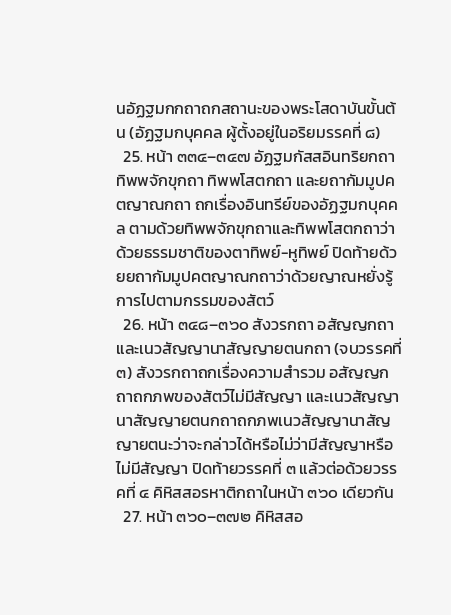นอัฏฐมกกถาถกสถานะของพระโสดาบันขั้นต้น (อัฏฐมกบุคคล ผู้ตั้งอยู่ในอริยมรรคที่ ๘)
  25. หน้า ๓๓๔–๓๔๗ อัฏฐมกัสสอินทริยกถา ทิพพจักขุกถา ทิพพโสตกถา และยถากัมมูปคตญาณกถา ถกเรื่องอินทรีย์ของอัฏฐมกบุคคล ตามด้วยทิพพจักขุกถาและทิพพโสตกถาว่าด้วยธรรมชาติของตาทิพย์-หูทิพย์ ปิดท้ายด้วยยถากัมมูปคตญาณกถาว่าด้วยญาณหยั่งรู้การไปตามกรรมของสัตว์
  26. หน้า ๓๔๘–๓๖๐ สังวรกถา อสัญญกถา และเนวสัญญานาสัญญายตนกถา (จบวรรคที่ ๓) สังวรกถาถกเรื่องความสำรวม อสัญญกถาถกภพของสัตว์ไม่มีสัญญา และเนวสัญญานาสัญญายตนกถาถกภพเนวสัญญานาสัญญายตนะว่าจะกล่าวได้หรือไม่ว่ามีสัญญาหรือไม่มีสัญญา ปิดท้ายวรรคที่ ๓ แล้วต่อด้วยวรรคที่ ๔ คิหิสสอรหาติกถาในหน้า ๓๖๐ เดียวกัน
  27. หน้า ๓๖๐–๓๗๒ คิหิสสอ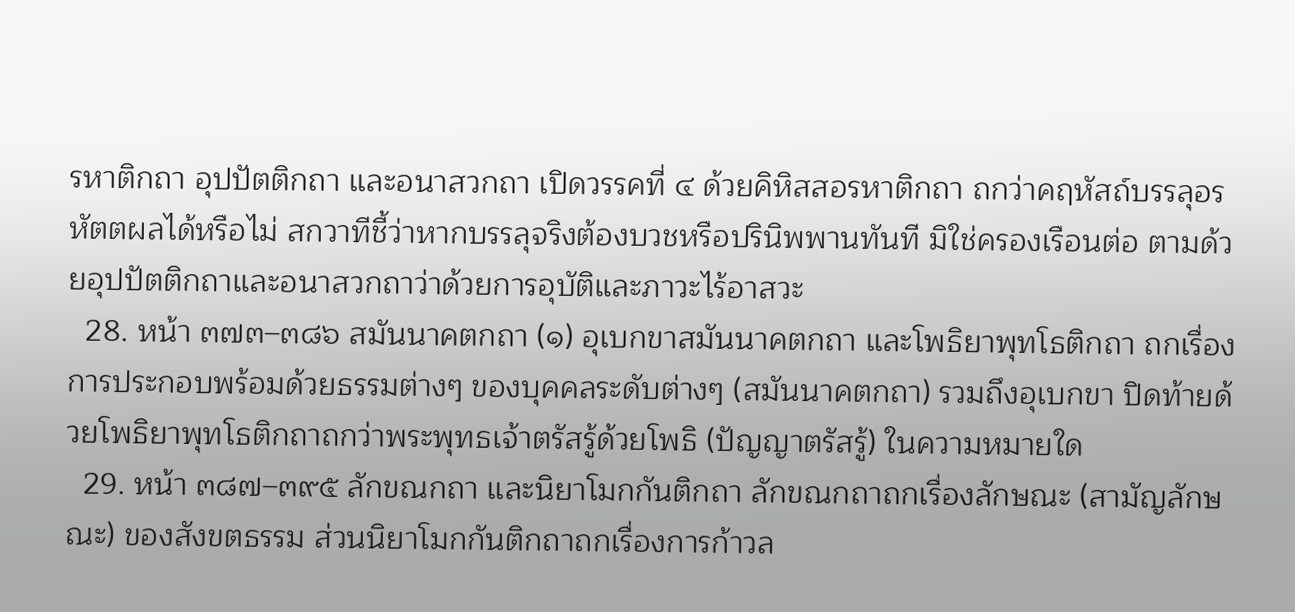รหาติกถา อุปปัตติกถา และอนาสวกถา เปิดวรรคที่ ๔ ด้วยคิหิสสอรหาติกถา ถกว่าคฤหัสถ์บรรลุอรหัตตผลได้หรือไม่ สกวาทีชี้ว่าหากบรรลุจริงต้องบวชหรือปรินิพพานทันที มิใช่ครองเรือนต่อ ตามด้วยอุปปัตติกถาและอนาสวกถาว่าด้วยการอุบัติและภาวะไร้อาสวะ
  28. หน้า ๓๗๓–๓๘๖ สมันนาคตกถา (๑) อุเบกขาสมันนาคตกถา และโพธิยาพุทโธติกถา ถกเรื่องการประกอบพร้อมด้วยธรรมต่างๆ ของบุคคลระดับต่างๆ (สมันนาคตกถา) รวมถึงอุเบกขา ปิดท้ายด้วยโพธิยาพุทโธติกถาถกว่าพระพุทธเจ้าตรัสรู้ด้วยโพธิ (ปัญญาตรัสรู้) ในความหมายใด
  29. หน้า ๓๘๗–๓๙๕ ลักขณกถา และนิยาโมกกันติกถา ลักขณกถาถกเรื่องลักษณะ (สามัญลักษณะ) ของสังขตธรรม ส่วนนิยาโมกกันติกถาถกเรื่องการก้าวล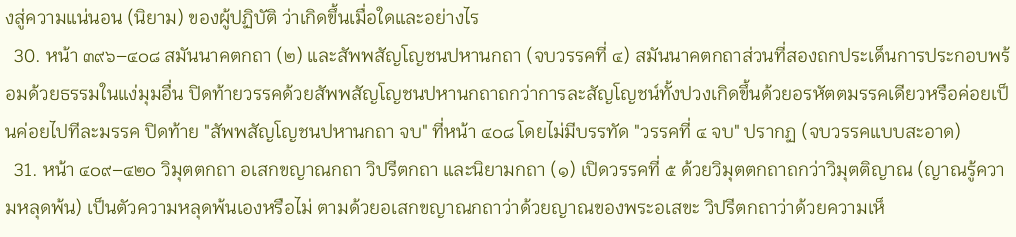งสู่ความแน่นอน (นิยาม) ของผู้ปฏิบัติ ว่าเกิดขึ้นเมื่อใดและอย่างไร
  30. หน้า ๓๙๖–๔๐๘ สมันนาคตกถา (๒) และสัพพสัญโญชนปหานกถา (จบวรรคที่ ๔) สมันนาคตกถาส่วนที่สองถกประเด็นการประกอบพร้อมด้วยธรรมในแง่มุมอื่น ปิดท้ายวรรคด้วยสัพพสัญโญชนปหานกถาถกว่าการละสัญโญชน์ทั้งปวงเกิดขึ้นด้วยอรหัตตมรรคเดียวหรือค่อยเป็นค่อยไปทีละมรรค ปิดท้าย "สัพพสัญโญชนปหานกถา จบ" ที่หน้า ๔๐๘ โดยไม่มีบรรทัด "วรรคที่ ๔ จบ" ปรากฏ (จบวรรคแบบสะอาด)
  31. หน้า ๔๐๙–๔๒๐ วิมุตตกถา อเสกขญาณกถา วิปรีตกถา และนิยามกถา (๑) เปิดวรรคที่ ๕ ด้วยวิมุตตกถาถกว่าวิมุตติญาณ (ญาณรู้ความหลุดพ้น) เป็นตัวความหลุดพ้นเองหรือไม่ ตามด้วยอเสกขญาณกถาว่าด้วยญาณของพระอเสขะ วิปรีตกถาว่าด้วยความเห็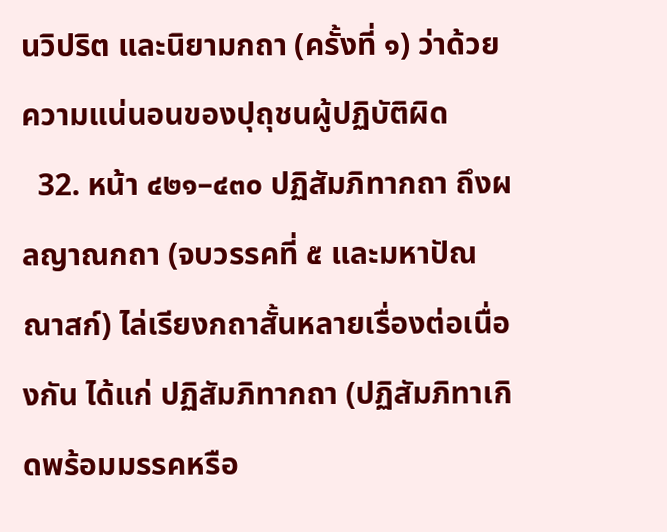นวิปริต และนิยามกถา (ครั้งที่ ๑) ว่าด้วยความแน่นอนของปุถุชนผู้ปฏิบัติผิด
  32. หน้า ๔๒๑–๔๓๐ ปฏิสัมภิทากถา ถึงผลญาณกถา (จบวรรคที่ ๕ และมหาปัณณาสก์) ไล่เรียงกถาสั้นหลายเรื่องต่อเนื่องกัน ได้แก่ ปฏิสัมภิทากถา (ปฏิสัมภิทาเกิดพร้อมมรรคหรือ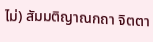ไม่) สัมมติญาณกถา จิตตา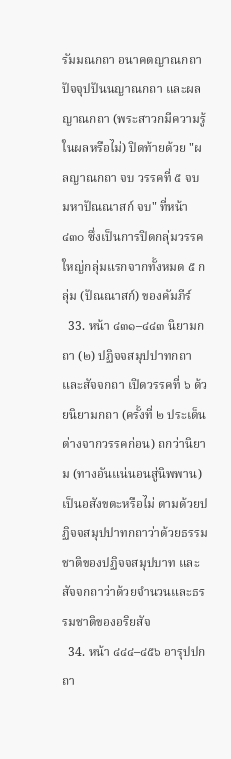รัมมณกถา อนาคตญาณกถา ปัจจุปปันนญาณกถา และผลญาณกถา (พระสาวกมีความรู้ในผลหรือไม่) ปิดท้ายด้วย "ผลญาณกถา จบ วรรคที่ ๕ จบ มหาปัณณาสก์ จบ" ที่หน้า ๔๓๐ ซึ่งเป็นการปิดกลุ่มวรรคใหญ่กลุ่มแรกจากทั้งหมด ๕ กลุ่ม (ปัณณาสก์) ของคัมภีร์
  33. หน้า ๔๓๑–๔๔๓ นิยามกถา (๒) ปฏิจจสมุปปาทกถา และสัจจกถา เปิดวรรคที่ ๖ ด้วยนิยามกถา (ครั้งที่ ๒ ประเด็นต่างจากวรรคก่อน) ถกว่านิยาม (ทางอันแน่นอนสู่นิพพาน) เป็นอสังขตะหรือไม่ ตามด้วยปฏิจจสมุปปาทกถาว่าด้วยธรรมชาติของปฏิจจสมุปบาท และสัจจกถาว่าด้วยจำนวนและธรรมชาติของอริยสัจ
  34. หน้า ๔๔๔–๔๕๖ อารุปปกถา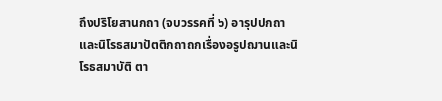ถึงปริโยสานกถา (จบวรรคที่ ๖) อารุปปกถาและนิโรธสมาปัตติกถาถกเรื่องอรูปฌานและนิโรธสมาบัติ ตา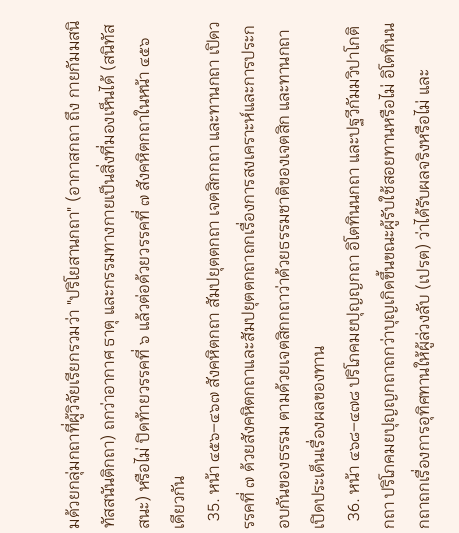มด้วยกลุ่มกถาที่ผู้วิจัยเรียกรวมว่า "ปริโยสานกถา" (อากาสกถา ถึง กายกัมมสนิทัสสนันติกถา) ถกว่าอากาศ ธาตุ และกรรมทางกายเป็นสิ่งที่มองเห็นได้ (สนิทัสสนะ) หรือไม่ ปิดท้ายวรรคที่ ๖ แล้วต่อด้วยวรรคที่ ๗ สังคหิตกถาในหน้า ๔๕๖ เดียวกัน
  35. หน้า ๔๕๖–๔๖๗ สังคหิตกถา สัมปยุตตกถา เจตสิกกถา และทานกถา เปิดวรรคที่ ๗ ด้วยสังคหิตกถาและสัมปยุตตกถาถกเรื่องการสงเคราะห์และการประกอบกันของธรรม ตามด้วยเจตสิกกถาว่าด้วยธรรมชาติของเจตสิก และทานกถาเปิดประเด็นเรื่องผลของทาน
  36. หน้า ๔๖๘–๔๗๘ ปริโภคมยปุญญกถา อิโตทินนกถา และปฐวีกัมมวิปาโกติกถา ปริโภคมยปุญญกถาถกว่าบุญเกิดขึ้นขณะผู้รับใช้สอยทานหรือไม่ อิโตทินนกถาถกเรื่องการอุทิศทานให้ผู้ล่วงลับ (เปรต) ว่าได้รับผลจริงหรือไม่ และ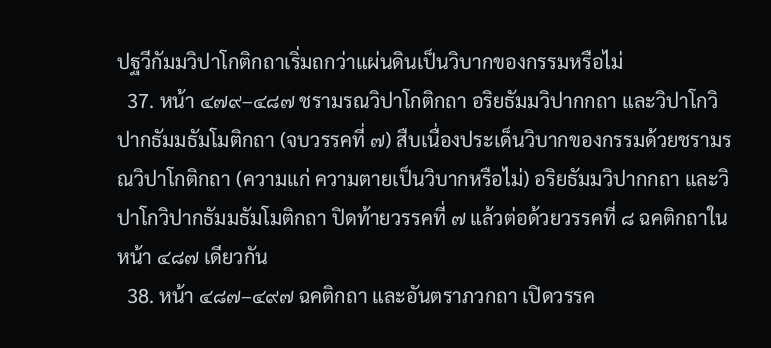ปฐวีกัมมวิปาโกติกถาเริ่มถกว่าแผ่นดินเป็นวิบากของกรรมหรือไม่
  37. หน้า ๔๗๙–๔๘๗ ชรามรณวิปาโกติกถา อริยธัมมวิปากกถา และวิปาโกวิปากธัมมธัมโมติกถา (จบวรรคที่ ๗) สืบเนื่องประเด็นวิบากของกรรมด้วยชรามรณวิปาโกติกถา (ความแก่ ความตายเป็นวิบากหรือไม่) อริยธัมมวิปากกถา และวิปาโกวิปากธัมมธัมโมติกถา ปิดท้ายวรรคที่ ๗ แล้วต่อด้วยวรรคที่ ๘ ฉคติกถาในหน้า ๔๘๗ เดียวกัน
  38. หน้า ๔๘๗–๔๙๗ ฉคติกถา และอันตราภวกถา เปิดวรรค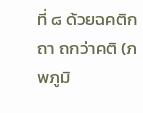ที่ ๘ ด้วยฉคติกถา ถกว่าคติ (ภพภูมิ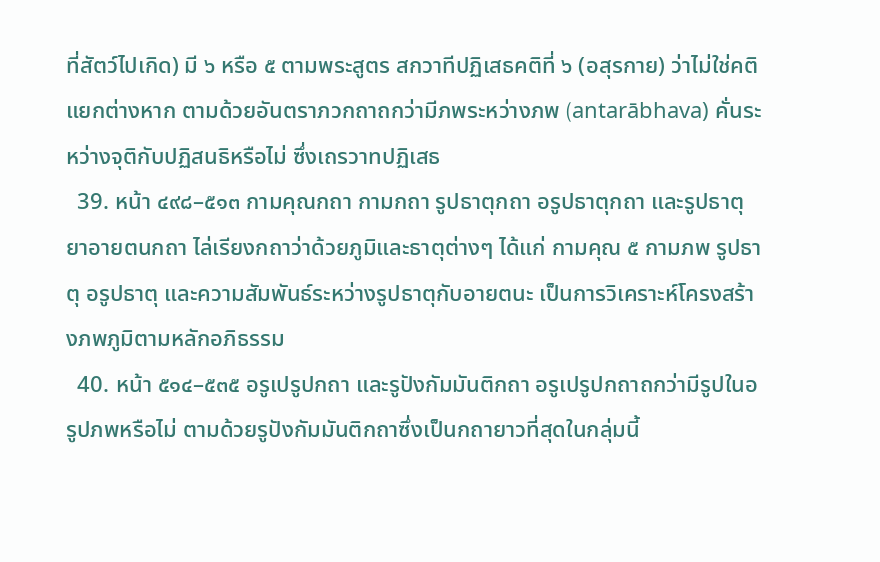ที่สัตว์ไปเกิด) มี ๖ หรือ ๕ ตามพระสูตร สกวาทีปฏิเสธคติที่ ๖ (อสุรกาย) ว่าไม่ใช่คติแยกต่างหาก ตามด้วยอันตราภวกถาถกว่ามีภพระหว่างภพ (antarābhava) คั่นระหว่างจุติกับปฏิสนธิหรือไม่ ซึ่งเถรวาทปฏิเสธ
  39. หน้า ๔๙๘–๕๑๓ กามคุณกถา กามกถา รูปธาตุกถา อรูปธาตุกถา และรูปธาตุยาอายตนกถา ไล่เรียงกถาว่าด้วยภูมิและธาตุต่างๆ ได้แก่ กามคุณ ๕ กามภพ รูปธาตุ อรูปธาตุ และความสัมพันธ์ระหว่างรูปธาตุกับอายตนะ เป็นการวิเคราะห์โครงสร้างภพภูมิตามหลักอภิธรรม
  40. หน้า ๕๑๔–๕๓๕ อรูเปรูปกถา และรูปังกัมมันติกถา อรูเปรูปกถาถกว่ามีรูปในอรูปภพหรือไม่ ตามด้วยรูปังกัมมันติกถาซึ่งเป็นกถายาวที่สุดในกลุ่มนี้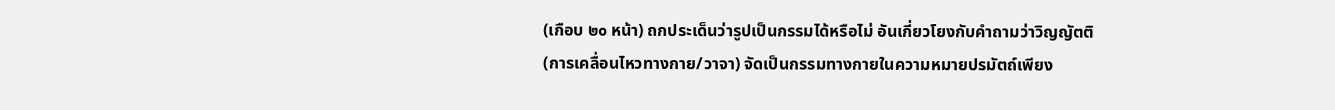(เกือบ ๒๐ หน้า) ถกประเด็นว่ารูปเป็นกรรมได้หรือไม่ อันเกี่ยวโยงกับคำถามว่าวิญญัตติ (การเคลื่อนไหวทางกาย/วาจา) จัดเป็นกรรมทางกายในความหมายปรมัตถ์เพียง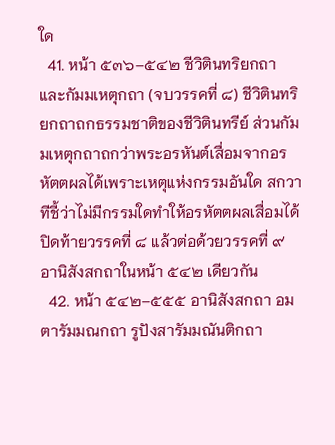ใด
  41. หน้า ๕๓๖–๕๔๒ ชีวิตินทริยกถา และกัมมเหตุกถา (จบวรรคที่ ๘) ชีวิตินทริยกถาถกธรรมชาติของชีวิตินทรีย์ ส่วนกัมมเหตุกถาถกว่าพระอรหันต์เสื่อมจากอรหัตตผลได้เพราะเหตุแห่งกรรมอันใด สกวาทีชี้ว่าไม่มีกรรมใดทำให้อรหัตตผลเสื่อมได้ ปิดท้ายวรรคที่ ๘ แล้วต่อด้วยวรรคที่ ๙ อานิสังสกถาในหน้า ๕๔๒ เดียวกัน
  42. หน้า ๕๔๒–๕๕๕ อานิสังสกถา อมตารัมมณกถา รูปังสารัมมณันติกถา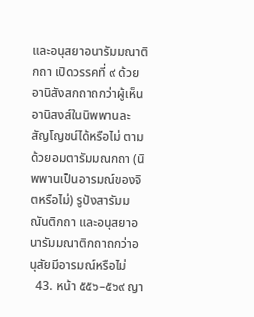และอนุสยาอนารัมมณาติกถา เปิดวรรคที่ ๙ ด้วยอานิสังสกถาถกว่าผู้เห็นอานิสงส์ในนิพพานละสัญโญชน์ได้หรือไม่ ตามด้วยอมตารัมมณกถา (นิพพานเป็นอารมณ์ของจิตหรือไม่) รูปังสารัมมณันติกถา และอนุสยาอนารัมมณาติกถาถกว่าอนุสัยมีอารมณ์หรือไม่
  43. หน้า ๕๕๖–๕๖๙ ญา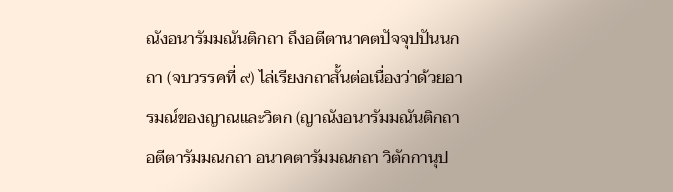ณังอนารัมมณันติกถา ถึงอตีตานาคตปัจจุปปันนกถา (จบวรรคที่ ๙) ไล่เรียงกถาสั้นต่อเนื่องว่าด้วยอารมณ์ของญาณและวิตก (ญาณังอนารัมมณันติกถา อตีตารัมมณกถา อนาคตารัมมณกถา วิตักกานุป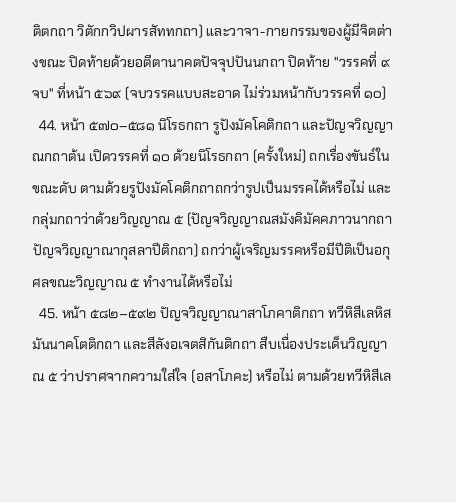ติตกถา วิตักกวิปผารสัททกถา) และวาจา-กายกรรมของผู้มีจิตต่างขณะ ปิดท้ายด้วยอตีตานาคตปัจจุปปันนกถา ปิดท้าย "วรรคที่ ๙ จบ" ที่หน้า ๕๖๙ (จบวรรคแบบสะอาด ไม่ร่วมหน้ากับวรรคที่ ๑๐)
  44. หน้า ๕๗๐–๕๘๑ นิโรธกถา รูปังมัคโคติกถา และปัญจวิญญาณกถาต้น เปิดวรรคที่ ๑๐ ด้วยนิโรธกถา (ครั้งใหม่) ถกเรื่องขันธ์ในขณะดับ ตามด้วยรูปังมัคโคติกถาถกว่ารูปเป็นมรรคได้หรือไม่ และกลุ่มกถาว่าด้วยวิญญาณ ๕ (ปัญจวิญญาณสมังคิมัคคภาวนากถา ปัญจวิญญาณากุสลาปีติกถา) ถกว่าผู้เจริญมรรคหรือมีปีติเป็นอกุศลขณะวิญญาณ ๕ ทำงานได้หรือไม่
  45. หน้า ๕๘๒–๕๙๒ ปัญจวิญญาณาสาโภคาติกถา ทวีหิสีเลหิสมันนาคโตติกถา และสีลังอเจตสิกันติกถา สืบเนื่องประเด็นวิญญาณ ๕ ว่าปราศจากความใส่ใจ (อสาโภคะ) หรือไม่ ตามด้วยทวีหิสีเล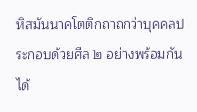หิสมันนาคโตติกถาถกว่าบุคคลประกอบด้วยศีล ๒ อย่างพร้อมกันได้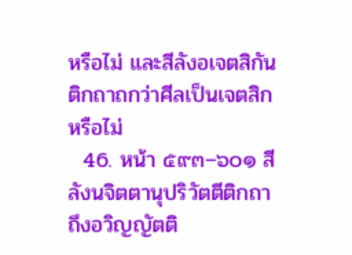หรือไม่ และสีลังอเจตสิกันติกถาถกว่าศีลเป็นเจตสิกหรือไม่
  46. หน้า ๕๙๓–๖๐๑ สีลังนจิตตานุปริวัตตีติกถา ถึงอวิญญัตติ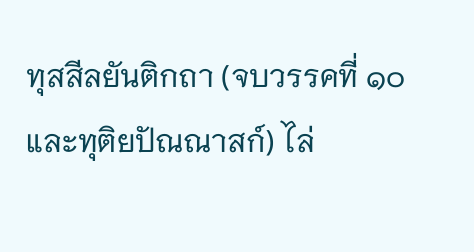ทุสสีลยันติกถา (จบวรรคที่ ๑๐ และทุติยปัณณาสก์) ไล่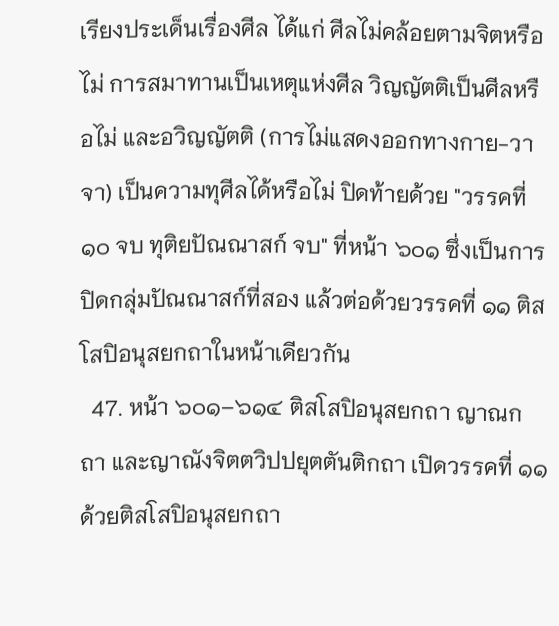เรียงประเด็นเรื่องศีล ได้แก่ ศีลไม่คล้อยตามจิตหรือไม่ การสมาทานเป็นเหตุแห่งศีล วิญญัตติเป็นศีลหรือไม่ และอวิญญัตติ (การไม่แสดงออกทางกาย-วาจา) เป็นความทุศีลได้หรือไม่ ปิดท้ายด้วย "วรรคที่ ๑๐ จบ ทุติยปัณณาสก์ จบ" ที่หน้า ๖๐๑ ซึ่งเป็นการปิดกลุ่มปัณณาสก์ที่สอง แล้วต่อด้วยวรรคที่ ๑๑ ติสโสปิอนุสยกถาในหน้าเดียวกัน
  47. หน้า ๖๐๑–๖๑๔ ติสโสปิอนุสยกถา ญาณกถา และญาณังจิตตวิปปยุตตันติกถา เปิดวรรคที่ ๑๑ ด้วยติสโสปิอนุสยกถา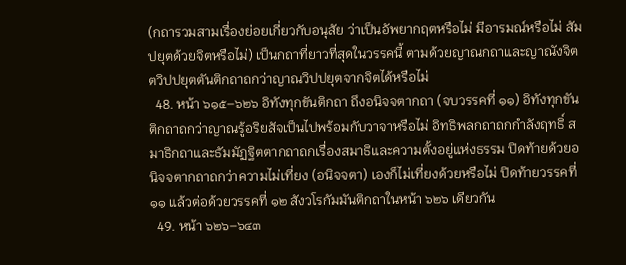(กถารวมสามเรื่องย่อยเกี่ยวกับอนุสัย ว่าเป็นอัพยากฤตหรือไม่ มีอารมณ์หรือไม่ สัมปยุตด้วยจิตหรือไม่) เป็นกถาที่ยาวที่สุดในวรรคนี้ ตามด้วยญาณกถาและญาณังจิตตวิปปยุตตันติกถาถกว่าญาณวิปปยุตจากจิตได้หรือไม่
  48. หน้า ๖๑๕–๖๒๖ อิทังทุกขันติกถา ถึงอนิจจตากถา (จบวรรคที่ ๑๑) อิทังทุกขันติกถาถกว่าญาณรู้อริยสัจเป็นไปพร้อมกับวาจาหรือไม่ อิทธิพลกถาถกกำลังฤทธิ์ สมาธิกถาและธัมมัฏฐิตตากถาถกเรื่องสมาธิและความตั้งอยู่แห่งธรรม ปิดท้ายด้วยอนิจจตากถาถกว่าความไม่เที่ยง (อนิจจตา) เองก็ไม่เที่ยงด้วยหรือไม่ ปิดท้ายวรรคที่ ๑๑ แล้วต่อด้วยวรรคที่ ๑๒ สังวโรกัมมันติกถาในหน้า ๖๒๖ เดียวกัน
  49. หน้า ๖๒๖–๖๔๓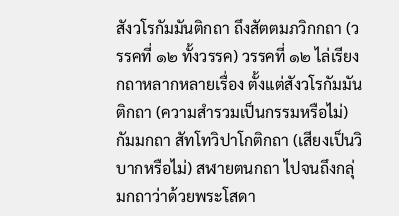สังวโรกัมมันติกถา ถึงสัตตมภวิกกถา (วรรคที่ ๑๒ ทั้งวรรค) วรรคที่ ๑๒ ไล่เรียงกถาหลากหลายเรื่อง ตั้งแต่สังวโรกัมมันติกถา (ความสำรวมเป็นกรรมหรือไม่) กัมมกถา สัทโทวิปาโกติกถา (เสียงเป็นวิบากหรือไม่) สฬายตนกถา ไปจนถึงกลุ่มกถาว่าด้วยพระโสดา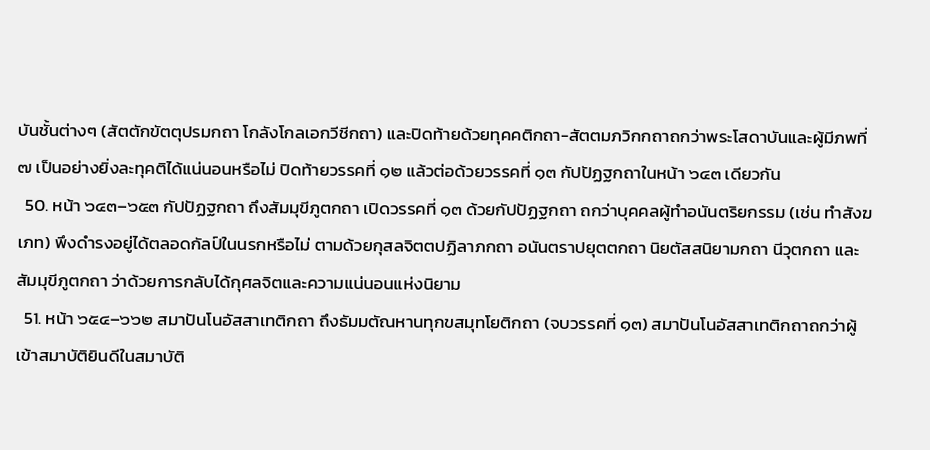บันชั้นต่างๆ (สัตตักขัตตุปรมกถา โกลังโกลเอกวีชีกถา) และปิดท้ายด้วยทุคคติกถา-สัตตมภวิกกถาถกว่าพระโสดาบันและผู้มีภพที่ ๗ เป็นอย่างยิ่งละทุคติได้แน่นอนหรือไม่ ปิดท้ายวรรคที่ ๑๒ แล้วต่อด้วยวรรคที่ ๑๓ กัปปัฏฐกถาในหน้า ๖๔๓ เดียวกัน
  50. หน้า ๖๔๓–๖๕๓ กัปปัฏฐกถา ถึงสัมมุขีภูตกถา เปิดวรรคที่ ๑๓ ด้วยกัปปัฏฐกถา ถกว่าบุคคลผู้ทำอนันตริยกรรม (เช่น ทำสังฆเภท) พึงดำรงอยู่ได้ตลอดกัลป์ในนรกหรือไม่ ตามด้วยกุสลจิตตปฏิลาภกถา อนันตราปยุตตกถา นิยตัสสนิยามกถา นีวุตกถา และสัมมุขีภูตกถา ว่าด้วยการกลับได้กุศลจิตและความแน่นอนแห่งนิยาม
  51. หน้า ๖๕๔–๖๖๒ สมาปันโนอัสสาเทติกถา ถึงธัมมตัณหานทุกขสมุทโยติกถา (จบวรรคที่ ๑๓) สมาปันโนอัสสาเทติกถาถกว่าผู้เข้าสมาบัติยินดีในสมาบัติ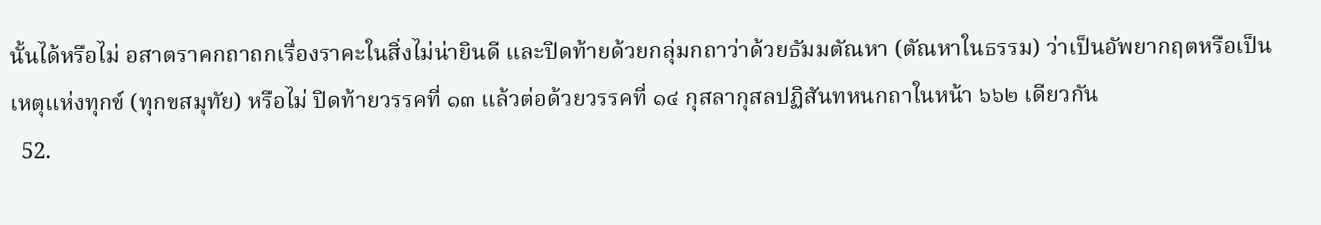นั้นได้หรือไม่ อสาตราคกถาถกเรื่องราคะในสิ่งไม่น่ายินดี และปิดท้ายด้วยกลุ่มกถาว่าด้วยธัมมตัณหา (ตัณหาในธรรม) ว่าเป็นอัพยากฤตหรือเป็นเหตุแห่งทุกข์ (ทุกขสมุทัย) หรือไม่ ปิดท้ายวรรคที่ ๑๓ แล้วต่อด้วยวรรคที่ ๑๔ กุสลากุสลปฏิสันทหนกถาในหน้า ๖๖๒ เดียวกัน
  52.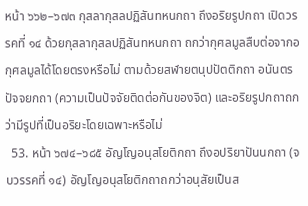หน้า ๖๖๒–๖๗๓ กุสลากุสลปฏิสันทหนกถา ถึงอริยรูปกถา เปิดวรรคที่ ๑๔ ด้วยกุสลากุสลปฏิสันทหนกถา ถกว่ากุศลมูลสืบต่อจากอกุศลมูลได้โดยตรงหรือไม่ ตามด้วยสฬายตนุปปัตติกถา อนันตรปัจจยกถา (ความเป็นปัจจัยติดต่อกันของจิต) และอริยรูปกถาถกว่ามีรูปที่เป็นอริยะโดยเฉพาะหรือไม่
  53. หน้า ๖๗๔–๖๘๕ อัญโญอนุสโยติกถา ถึงอปริยาปันนกถา (จบวรรคที่ ๑๔) อัญโญอนุสโยติกถาถกว่าอนุสัยเป็นส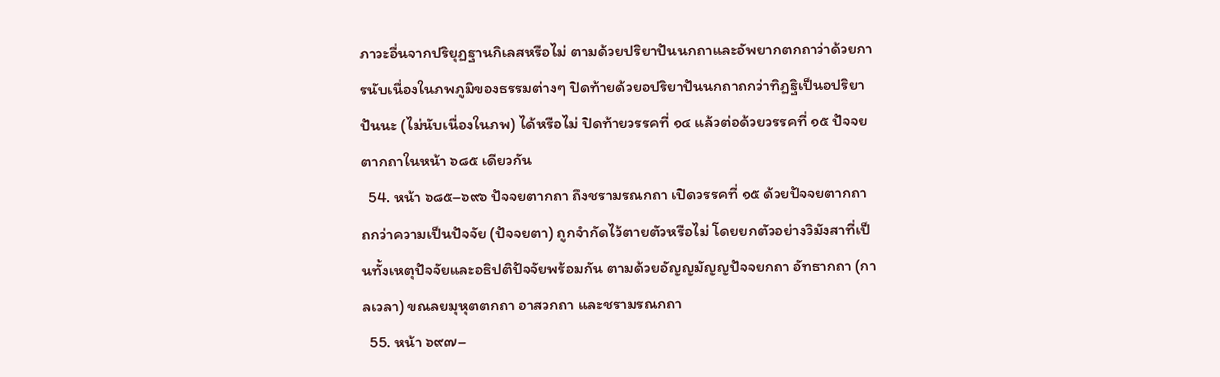ภาวะอื่นจากปริยุฏฐานกิเลสหรือไม่ ตามด้วยปริยาปันนกถาและอัพยากตกถาว่าด้วยการนับเนื่องในภพภูมิของธรรมต่างๆ ปิดท้ายด้วยอปริยาปันนกถาถกว่าทิฏฐิเป็นอปริยาปันนะ (ไม่นับเนื่องในภพ) ได้หรือไม่ ปิดท้ายวรรคที่ ๑๔ แล้วต่อด้วยวรรคที่ ๑๕ ปัจจยตากถาในหน้า ๖๘๕ เดียวกัน
  54. หน้า ๖๘๕–๖๙๖ ปัจจยตากถา ถึงชรามรณกถา เปิดวรรคที่ ๑๕ ด้วยปัจจยตากถา ถกว่าความเป็นปัจจัย (ปัจจยตา) ถูกจำกัดไว้ตายตัวหรือไม่ โดยยกตัวอย่างวิมังสาที่เป็นทั้งเหตุปัจจัยและอธิปติปัจจัยพร้อมกัน ตามด้วยอัญญมัญญปัจจยกถา อัทธากถา (กาลเวลา) ขณลยมุหุตตกถา อาสวกถา และชรามรณกถา
  55. หน้า ๖๙๗–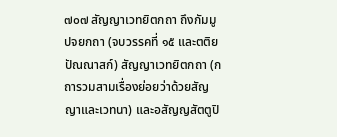๗๐๗ สัญญาเวทยิตกถา ถึงกัมมูปจยกถา (จบวรรคที่ ๑๕ และตติยปัณณาสก์) สัญญาเวทยิตกถา (กถารวมสามเรื่องย่อยว่าด้วยสัญญาและเวทนา) และอสัญญสัตตูปิ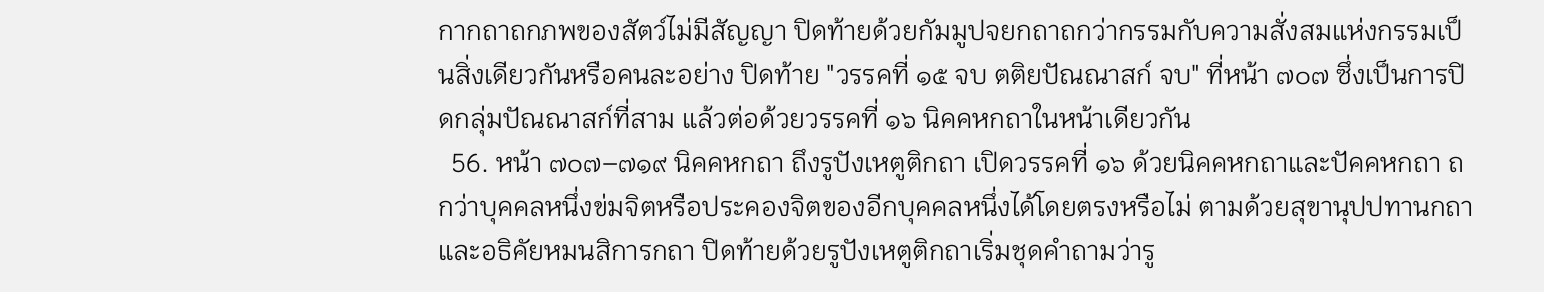กากถาถกภพของสัตว์ไม่มีสัญญา ปิดท้ายด้วยกัมมูปจยกถาถกว่ากรรมกับความสั่งสมแห่งกรรมเป็นสิ่งเดียวกันหรือคนละอย่าง ปิดท้าย "วรรคที่ ๑๕ จบ ตติยปัณณาสก์ จบ" ที่หน้า ๗๐๗ ซึ่งเป็นการปิดกลุ่มปัณณาสก์ที่สาม แล้วต่อด้วยวรรคที่ ๑๖ นิคคหกถาในหน้าเดียวกัน
  56. หน้า ๗๐๗–๗๑๙ นิคคหกถา ถึงรูปังเหตูติกถา เปิดวรรคที่ ๑๖ ด้วยนิคคหกถาและปัคคหกถา ถกว่าบุคคลหนึ่งข่มจิตหรือประคองจิตของอีกบุคคลหนึ่งได้โดยตรงหรือไม่ ตามด้วยสุขานุปปทานกถาและอธิคัยหมนสิการกถา ปิดท้ายด้วยรูปังเหตูติกถาเริ่มชุดคำถามว่ารู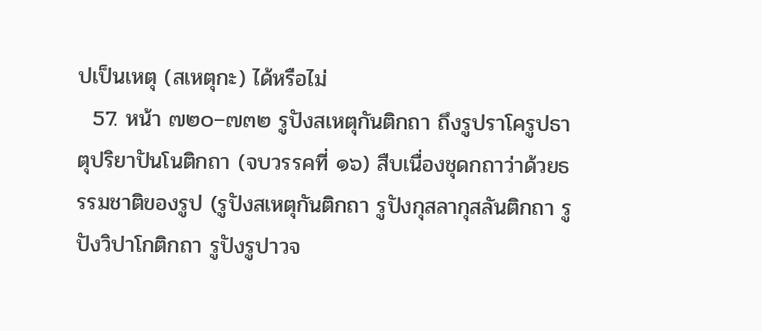ปเป็นเหตุ (สเหตุกะ) ได้หรือไม่
  57. หน้า ๗๒๐–๗๓๒ รูปังสเหตุกันติกถา ถึงรูปราโครูปธาตุปริยาปันโนติกถา (จบวรรคที่ ๑๖) สืบเนื่องชุดกถาว่าด้วยธรรมชาติของรูป (รูปังสเหตุกันติกถา รูปังกุสลากุสลันติกถา รูปังวิปาโกติกถา รูปังรูปาวจ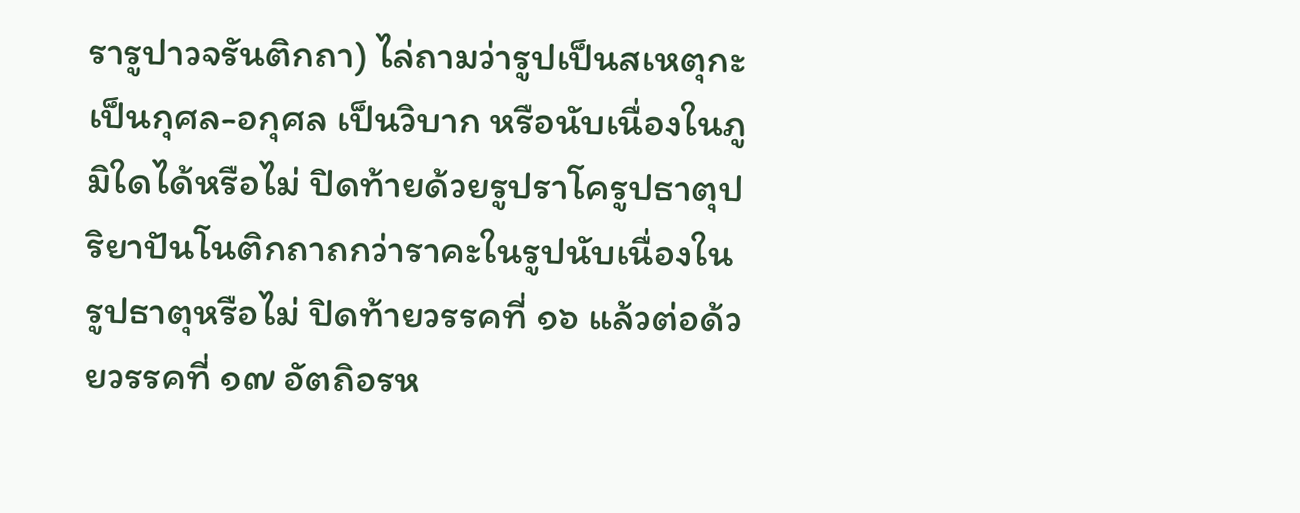รารูปาวจรันติกถา) ไล่ถามว่ารูปเป็นสเหตุกะ เป็นกุศล-อกุศล เป็นวิบาก หรือนับเนื่องในภูมิใดได้หรือไม่ ปิดท้ายด้วยรูปราโครูปธาตุปริยาปันโนติกถาถกว่าราคะในรูปนับเนื่องในรูปธาตุหรือไม่ ปิดท้ายวรรคที่ ๑๖ แล้วต่อด้วยวรรคที่ ๑๗ อัตถิอรห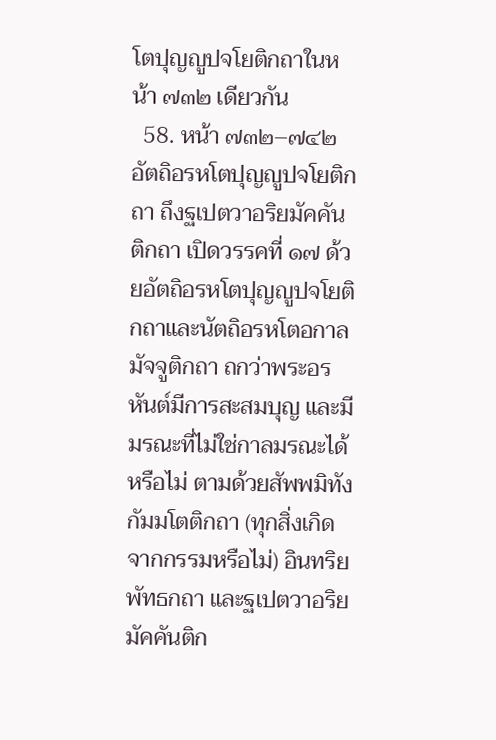โตปุญญูปจโยติกถาในหน้า ๗๓๒ เดียวกัน
  58. หน้า ๗๓๒–๗๔๒ อัตถิอรหโตปุญญูปจโยติกถา ถึงฐเปตวาอริยมัคคันติกถา เปิดวรรคที่ ๑๗ ด้วยอัตถิอรหโตปุญญูปจโยติกถาและนัตถิอรหโตอกาลมัจจูติกถา ถกว่าพระอรหันต์มีการสะสมบุญ และมีมรณะที่ไม่ใช่กาลมรณะได้หรือไม่ ตามด้วยสัพพมิทังกัมมโตติกถา (ทุกสิ่งเกิดจากกรรมหรือไม่) อินทริยพัทธกถา และฐเปตวาอริยมัคคันติก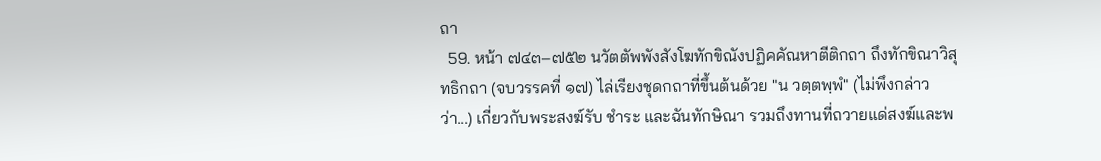ถา
  59. หน้า ๗๔๓–๗๕๒ นวัตตัพพังสังโฆทักขิณังปฏิคคัณหาตีติกถา ถึงทักขิณาวิสุทธิกถา (จบวรรคที่ ๑๗) ไล่เรียงชุดกถาที่ขึ้นต้นด้วย "น วตฺตพฺพํ" (ไม่พึงกล่าวว่า...) เกี่ยวกับพระสงฆ์รับ ชำระ และฉันทักษิณา รวมถึงทานที่ถวายแด่สงฆ์และพ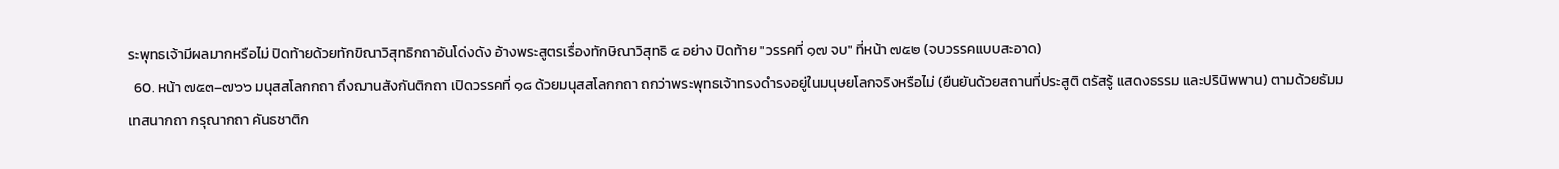ระพุทธเจ้ามีผลมากหรือไม่ ปิดท้ายด้วยทักขิณาวิสุทธิกถาอันโด่งดัง อ้างพระสูตรเรื่องทักษิณาวิสุทธิ ๔ อย่าง ปิดท้าย "วรรคที่ ๑๗ จบ" ที่หน้า ๗๕๒ (จบวรรคแบบสะอาด)
  60. หน้า ๗๕๓–๗๖๖ มนุสสโลกกถา ถึงฌานสังกันติกถา เปิดวรรคที่ ๑๘ ด้วยมนุสสโลกกถา ถกว่าพระพุทธเจ้าทรงดำรงอยู่ในมนุษยโลกจริงหรือไม่ (ยืนยันด้วยสถานที่ประสูติ ตรัสรู้ แสดงธรรม และปรินิพพาน) ตามด้วยธัมมเทสนากถา กรุณากถา คันธชาติก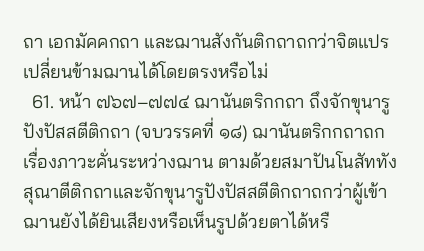ถา เอกมัคคกถา และฌานสังกันติกถาถกว่าจิตแปรเปลี่ยนข้ามฌานได้โดยตรงหรือไม่
  61. หน้า ๗๖๗–๗๗๔ ฌานันตริกกถา ถึงจักขุนารูปังปัสสตีติกถา (จบวรรคที่ ๑๘) ฌานันตริกกถาถกเรื่องภาวะคั่นระหว่างฌาน ตามด้วยสมาปันโนสัททังสุณาตีติกถาและจักขุนารูปังปัสสตีติกถาถกว่าผู้เข้าฌานยังได้ยินเสียงหรือเห็นรูปด้วยตาได้หรื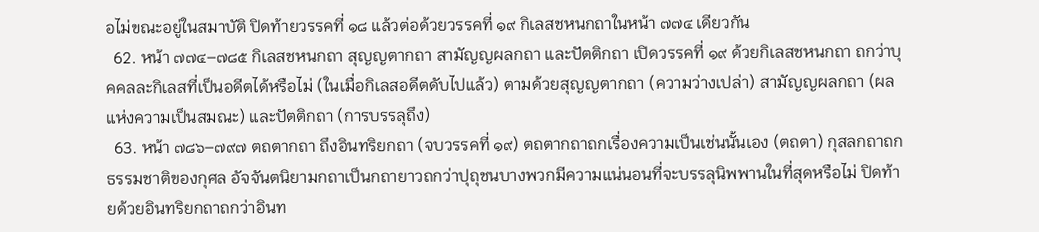อไม่ขณะอยู่ในสมาบัติ ปิดท้ายวรรคที่ ๑๘ แล้วต่อด้วยวรรคที่ ๑๙ กิเลสชหนกถาในหน้า ๗๗๔ เดียวกัน
  62. หน้า ๗๗๔–๗๘๕ กิเลสชหนกถา สุญญตากถา สามัญญผลกถา และปัตติกถา เปิดวรรคที่ ๑๙ ด้วยกิเลสชหนกถา ถกว่าบุคคลละกิเลสที่เป็นอดีตได้หรือไม่ (ในเมื่อกิเลสอดีตดับไปแล้ว) ตามด้วยสุญญตากถา (ความว่างเปล่า) สามัญญผลกถา (ผลแห่งความเป็นสมณะ) และปัตติกถา (การบรรลุถึง)
  63. หน้า ๗๘๖–๗๙๗ ตถตากถา ถึงอินทริยกถา (จบวรรคที่ ๑๙) ตถตากถาถกเรื่องความเป็นเช่นนั้นเอง (ตถตา) กุสลกถาถกธรรมชาติของกุศล อัจจันตนิยามกถาเป็นกถายาวถกว่าปุถุชนบางพวกมีความแน่นอนที่จะบรรลุนิพพานในที่สุดหรือไม่ ปิดท้ายด้วยอินทริยกถาถกว่าอินท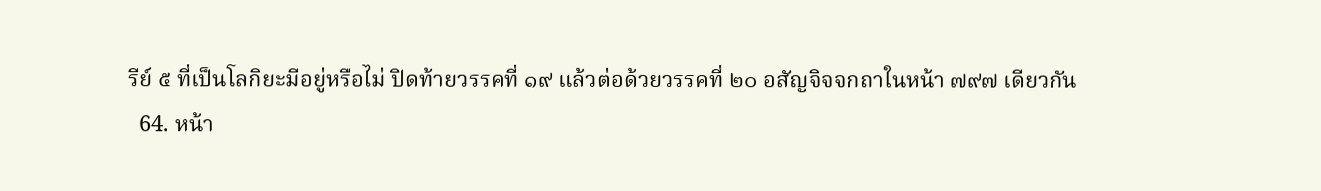รีย์ ๕ ที่เป็นโลกิยะมีอยู่หรือไม่ ปิดท้ายวรรคที่ ๑๙ แล้วต่อด้วยวรรคที่ ๒๐ อสัญจิจจกถาในหน้า ๗๙๗ เดียวกัน
  64. หน้า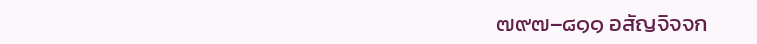๗๙๗–๘๑๑ อสัญจิจจก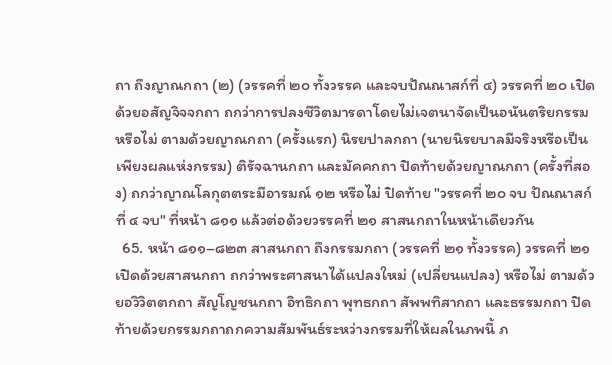ถา ถึงญาณกถา (๒) (วรรคที่ ๒๐ ทั้งวรรค และจบปัณณาสก์ที่ ๔) วรรคที่ ๒๐ เปิดด้วยอสัญจิจจกถา ถกว่าการปลงชีวิตมารดาโดยไม่เจตนาจัดเป็นอนันตริยกรรมหรือไม่ ตามด้วยญาณกถา (ครั้งแรก) นิรยปาลกถา (นายนิรยบาลมีจริงหรือเป็นเพียงผลแห่งกรรม) ติรัจฉานกถา และมัคคกถา ปิดท้ายด้วยญาณกถา (ครั้งที่สอง) ถกว่าญาณโลกุตตระมีอารมณ์ ๑๒ หรือไม่ ปิดท้าย "วรรคที่ ๒๐ จบ ปัณณาสก์ที่ ๔ จบ" ที่หน้า ๘๑๑ แล้วต่อด้วยวรรคที่ ๒๑ สาสนกถาในหน้าเดียวกัน
  65. หน้า ๘๑๑–๘๒๓ สาสนกถา ถึงกรรมกถา (วรรคที่ ๒๑ ทั้งวรรค) วรรคที่ ๒๑ เปิดด้วยสาสนกถา ถกว่าพระศาสนาได้แปลงใหม่ (เปลี่ยนแปลง) หรือไม่ ตามด้วยอวิวิตตกถา สัญโญชนกถา อิทธิกถา พุทธกถา สัพพทิสากถา และธรรมกถา ปิดท้ายด้วยกรรมกถาถกความสัมพันธ์ระหว่างกรรมที่ให้ผลในภพนี้ ภ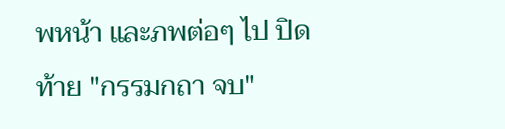พหน้า และภพต่อๆ ไป ปิดท้าย "กรรมกถา จบ"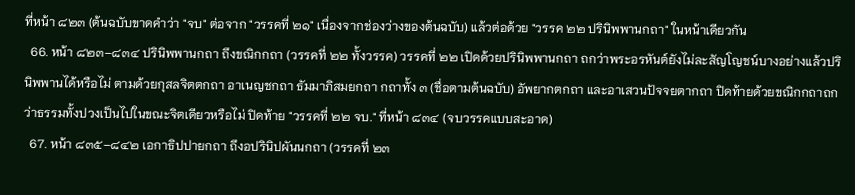ที่หน้า ๘๒๓ (ต้นฉบับขาดคำว่า "จบ" ต่อจาก "วรรคที่ ๒๑" เนื่องจากช่องว่างของต้นฉบับ) แล้วต่อด้วย "วรรค ๒๒ ปรินิพพานกถา" ในหน้าเดียวกัน
  66. หน้า ๘๒๓–๘๓๔ ปรินิพพานกถา ถึงขณิกกถา (วรรคที่ ๒๒ ทั้งวรรค) วรรคที่ ๒๒ เปิดด้วยปรินิพพานกถา ถกว่าพระอรหันต์ยังไม่ละสัญโญชน์บางอย่างแล้วปรินิพพานได้หรือไม่ ตามด้วยกุสลจิตตกถา อาเนญชกถา ธัมมาภิสมยกถา กถาทั้ง ๓ (ชื่อตามต้นฉบับ) อัพยากตกถา และอาเสวนปัจจยตากถา ปิดท้ายด้วยขณิกกถาถกว่าธรรมทั้งปวงเป็นไปในขณะจิตเดียวหรือไม่ ปิดท้าย "วรรคที่ ๒๒ จบ." ที่หน้า ๘๓๔ (จบวรรคแบบสะอาด)
  67. หน้า ๘๓๕–๘๔๒ เอกาธิปปายกถา ถึงอปรินิปผันนกถา (วรรคที่ ๒๓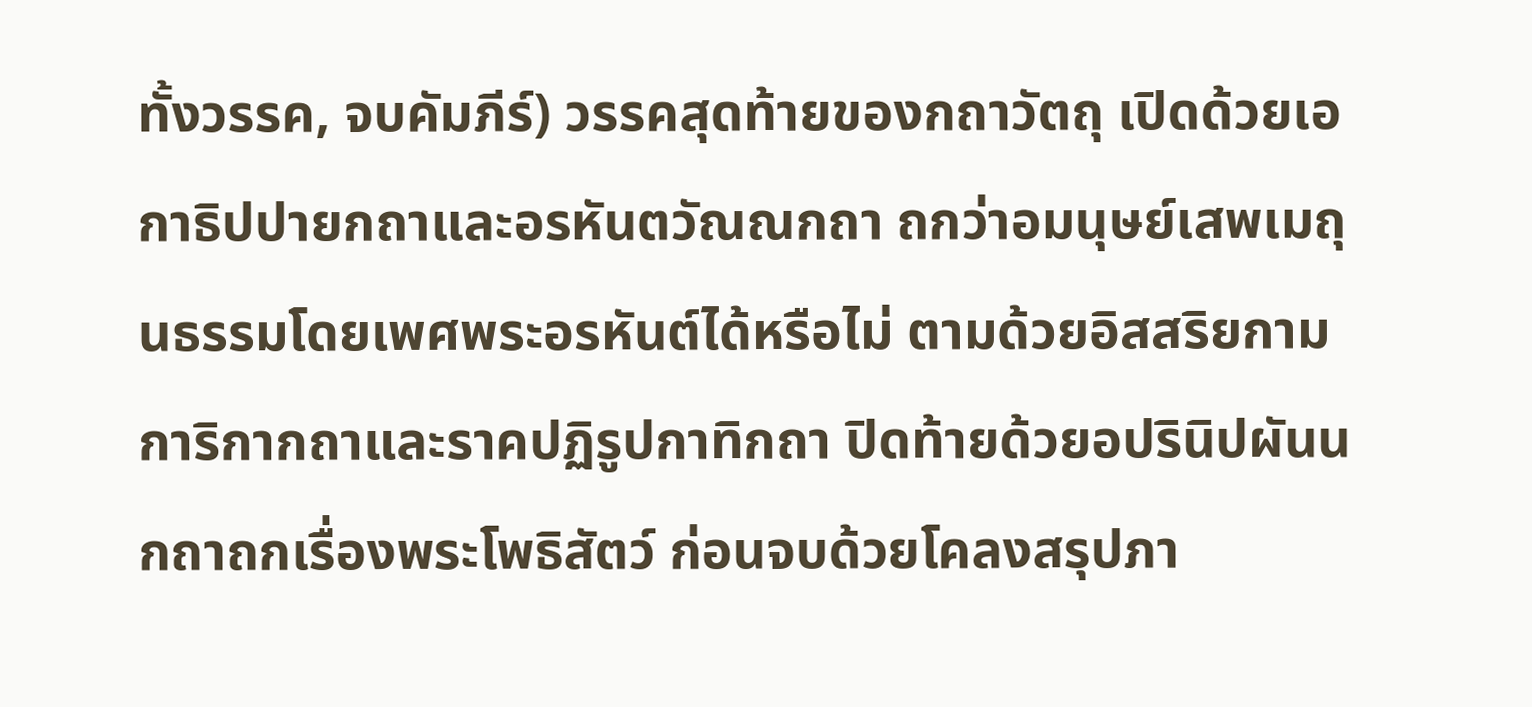ทั้งวรรค, จบคัมภีร์) วรรคสุดท้ายของกถาวัตถุ เปิดด้วยเอกาธิปปายกถาและอรหันตวัณณกถา ถกว่าอมนุษย์เสพเมถุนธรรมโดยเพศพระอรหันต์ได้หรือไม่ ตามด้วยอิสสริยกามการิกากถาและราคปฏิรูปกาทิกถา ปิดท้ายด้วยอปรินิปผันนกถาถกเรื่องพระโพธิสัตว์ ก่อนจบด้วยโคลงสรุปภา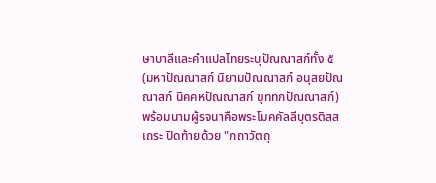ษาบาลีและคำแปลไทยระบุปัณณาสก์ทั้ง ๕ (มหาปัณณาสก์ นิยามปัณณาสก์ อนุสยปัณณาสก์ นิคคหปัณณาสก์ ขุททกปัณณาสก์) พร้อมนามผู้รจนาคือพระโมคคัลลีบุตรติสสเถระ ปิดท้ายด้วย "กถาวัตถุ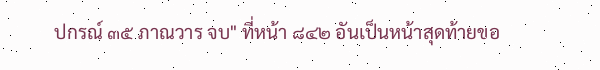ปกรณ์ ๓๕ ภาณวาร จบ" ที่หน้า ๘๔๒ อันเป็นหน้าสุดท้ายขอ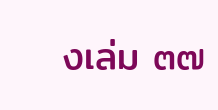งเล่ม ๓๗